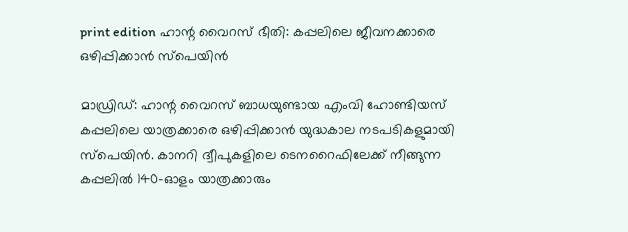print edition ഹാന്റ വൈറസ് ഭീതി: കപ്പലിലെ ജീവനക്കാരെ ഒഴിപ്പിക്കാൻ സ്പെയിൻ

മാഡ്രിഡ്: ഹാന്റ വൈറസ് ബാധയുണ്ടായ എംവി ഹോണ്ടിയസ് കപ്പലിലെ യാത്രക്കാരെ ഒഴിപ്പിക്കാൻ യുദ്ധകാല നടപടികളുമായി സ്പെയിൻ. കാനറി ദ്വീപുകളിലെ ടെനറൈഫിലേക്ക് നീങ്ങുന്ന കപ്പലിൽ 140-ഓളം യാത്രക്കാരും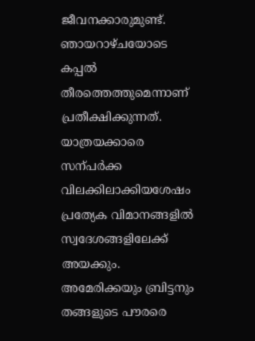ജീവനക്കാരുമുണ്ട്. ഞായറാഴ്ചയോടെ കപ്പൽ തീരത്തെത്തുമെന്നാണ് പ്രതീക്ഷിക്കുന്നത്.
യാത്രയക്കാരെ സന്പർക്ക വിലക്കിലാക്കിയശേഷം പ്രത്യേക വിമാനങ്ങളിൽ സ്വദേശങ്ങളിലേക്ക് അയക്കും. അമേരിക്കയും ബ്രിട്ടനും തങ്ങളുടെ പൗരരെ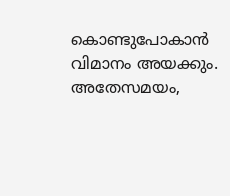കൊണ്ടുപോകാൻ വിമാനം അയക്കും. അതേസമയം,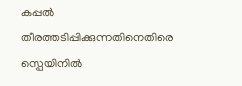കപ്പൽ തീരത്തടിപ്പിക്കുന്നതിനെതിരെ സ്പെയിനിൽ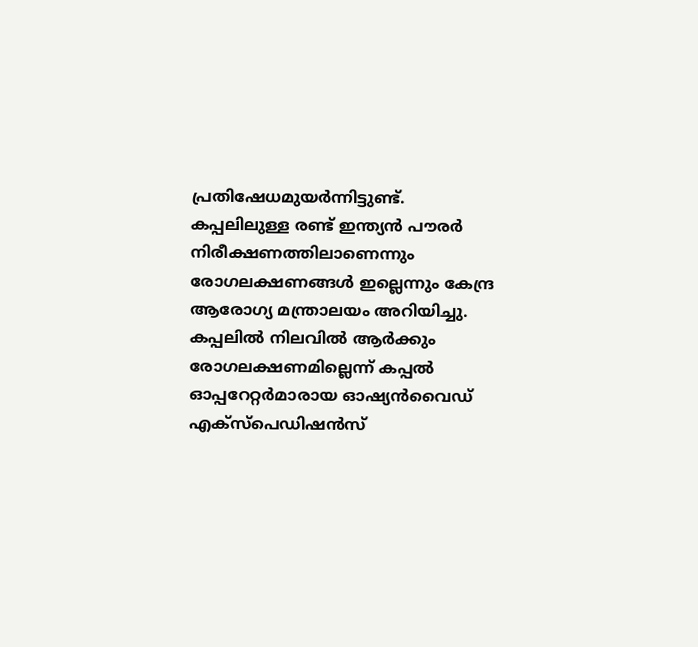പ്രതിഷേധമുയർന്നിട്ടുണ്ട്. കപ്പലിലുള്ള രണ്ട് ഇന്ത്യൻ പൗരർ നിരീക്ഷണത്തിലാണെന്നും രോഗലക്ഷണങ്ങൾ ഇല്ലെന്നും കേന്ദ്ര ആരോഗ്യ മന്ത്രാലയം അറിയിച്ചു.
കപ്പലിൽ നിലവിൽ ആർക്കും രോഗലക്ഷണമില്ലെന്ന് കപ്പൽ ഓപ്പറേറ്റർമാരായ ഓഷ്യൻവൈഡ് എക്സ്പെഡിഷൻസ്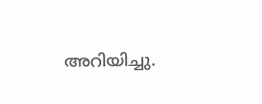അറിയിച്ചു.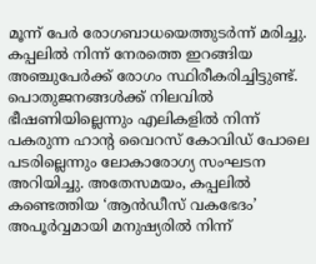മൂന്ന് പേർ രോഗബാധയെത്തുടർന്ന് മരിച്ചു. കപ്പലിൽ നിന്ന് നേരത്തെ ഇറങ്ങിയ അഞ്ചുപേർക്ക് രോഗം സ്ഥിരീകരിച്ചിട്ടുണ്ട്. പൊതുജനങ്ങൾക്ക് നിലവിൽ ഭീഷണിയില്ലെന്നും എലികളിൽ നിന്ന് പകരുന്ന ഹാന്റ വൈറസ് കോവിഡ് പോലെ പടരില്ലെന്നും ലോകാരോഗ്യ സംഘടന അറിയിച്ചു. അതേസമയം, കപ്പലിൽ കണ്ടെത്തിയ ‘ആൻഡീസ് വകഭേദം’ അപൂർവ്വമായി മനുഷ്യരിൽ നിന്ന്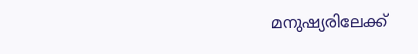മനുഷ്യരിലേക്ക്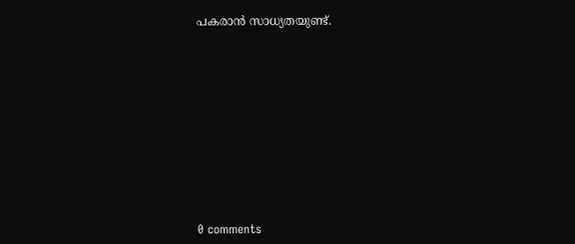പകരാൻ സാധ്യതയുണ്ട്.











0 comments